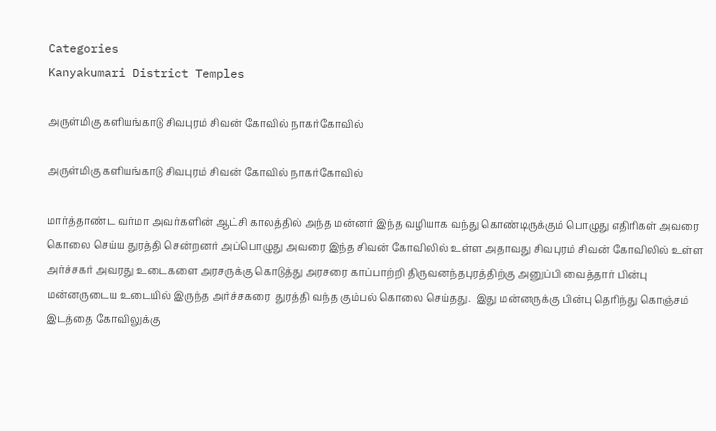Categories
Kanyakumari District Temples

அருள்மிகு களியங்காடு சிவபுரம் சிவன் கோவில் நாகர்கோவில்

அருள்மிகு களியங்காடு சிவபுரம் சிவன் கோவில் நாகர்கோவில்

மார்த்தாண்ட வர்மா அவர்களின் ஆட்சி காலத்தில் அந்த மன்னர் இந்த வழியாக வந்து கொண்டிருக்கும் பொழுது எதிரிகள் அவரை கொலை செய்ய துரத்தி சென்றனர் அப்பொழுது அவரை இந்த சிவன் கோவிலில் உள்ள அதாவது சிவபுரம் சிவன் கோவிலில் உள்ள அர்ச்சகர் அவரது உடைகளை அரசருக்கு கொடுத்து அரசரை காப்பாற்றி திருவனந்தபுரத்திற்கு அனுப்பி வைத்தார் பின்பு மன்னருடைய உடையில் இருந்த அர்ச்சகரை  துரத்தி வந்த கும்பல் கொலை செய்தது.  இது மன்னருக்கு பின்பு தெரிந்து கொஞ்சம் இடத்தை கோவிலுக்கு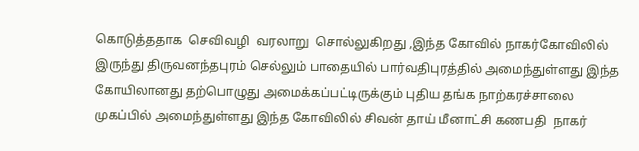கொடுத்ததாக  செவிவழி  வரலாறு  சொல்லுகிறது ,இந்த கோவில் நாகர்கோவிலில் இருந்து திருவனந்தபுரம் செல்லும் பாதையில் பார்வதிபுரத்தில் அமைந்துள்ளது இந்த கோயிலானது தற்பொழுது அமைக்கப்பட்டிருக்கும் புதிய தங்க நாற்கரச்சாலை முகப்பில் அமைந்துள்ளது இந்த கோவிலில் சிவன் தாய் மீனாட்சி கணபதி  நாகர்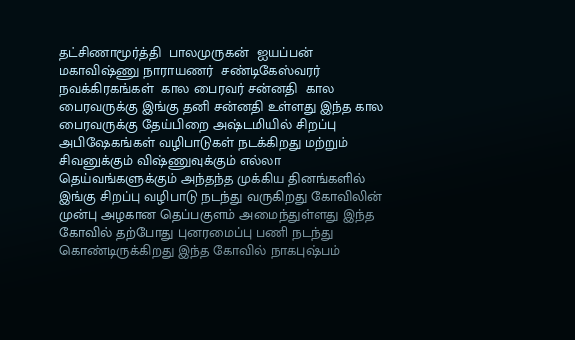தட்சிணாமூர்த்தி  பாலமுருகன்  ஐயப்பன்  மகாவிஷ்ணு நாராயணர்  சண்டிகேஸ்வரர் நவக்கிரகங்கள்  கால பைரவர் சன்னதி  கால பைரவருக்கு இங்கு தனி சன்னதி உள்ளது இந்த கால பைரவருக்கு தேய்பிறை அஷ்டமியில் சிறப்பு அபிஷேகங்கள் வழிபாடுகள் நடக்கிறது மற்றும் சிவனுக்கும் விஷ்ணுவுக்கும் எல்லா தெய்வங்களுக்கும் அந்தந்த முக்கிய தினங்களில் இங்கு சிறப்பு வழிபாடு நடந்து வருகிறது கோவிலின் முன்பு அழகான தெப்பகுளம் அமைந்துள்ளது இந்த கோவில் தற்போது புனரமைப்பு பணி நடந்து கொண்டிருக்கிறது இந்த கோவில் நாகபுஷ்பம்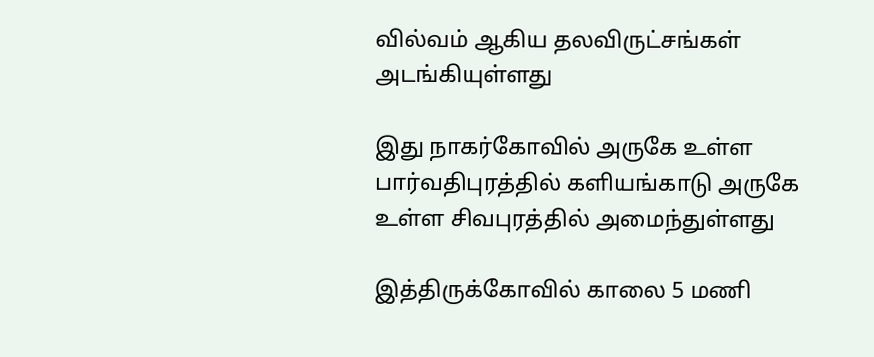வில்வம் ஆகிய தலவிருட்சங்கள் அடங்கியுள்ளது

இது நாகர்கோவில் அருகே உள்ள பார்வதிபுரத்தில் களியங்காடு அருகே உள்ள சிவபுரத்தில் அமைந்துள்ளது

இத்திருக்கோவில் காலை 5 மணி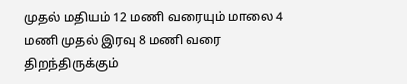முதல் மதியம் 12 மணி வரையும் மாலை 4 மணி முதல் இரவு 8 மணி வரை திறந்திருக்கும்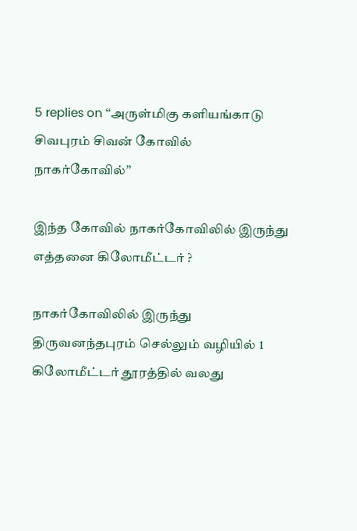5 replies on “அருள்மிகு களியங்காடு சிவபுரம் சிவன் கோவில் நாகர்கோவில்”

இந்த கோவில் நாகர்கோவிலில் இருந்து எத்தனை கிலோமீட்டர் ?

நாகர்கோவிலில் இருந்து திருவனந்தபுரம் செல்லும் வழியில் 1 கிலோமீட்டர் தூரத்தில் வலது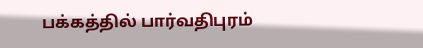பக்கத்தில் பார்வதிபுரம்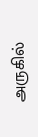அருகில்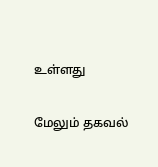உள்ளது

மேலும் தகவல்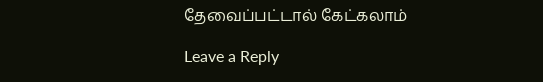தேவைப்பட்டால் கேட்கலாம்

Leave a Reply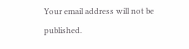Your email address will not be published.